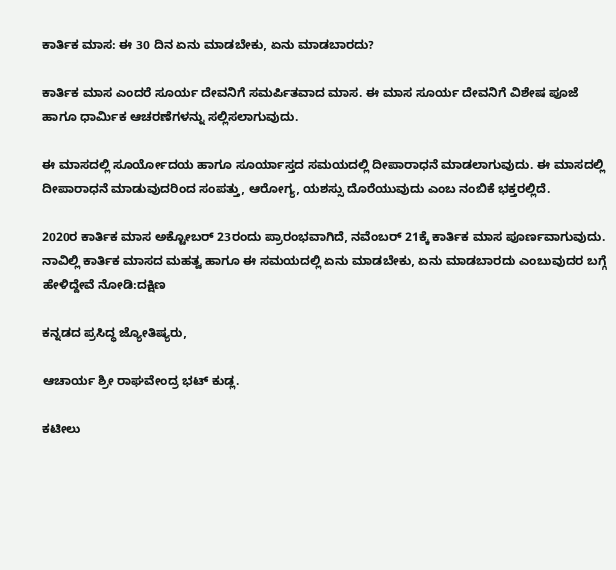ಕಾರ್ತಿಕ ಮಾಸ: ಈ 30 ದಿನ ಏನು ಮಾಡಬೇಕು, ಏನು ಮಾಡಬಾರದು?

ಕಾರ್ತಿಕ ಮಾಸ ಎಂದರೆ ಸೂರ್ಯ ದೇವನಿಗೆ ಸಮರ್ಪಿತವಾದ ಮಾಸ. ಈ ಮಾಸ ಸೂರ್ಯ ದೇವನಿಗೆ ವಿಶೇಷ ಪೂಜೆ ಹಾಗೂ ಧಾರ್ಮಿಕ ಆಚರಣೆಗಳನ್ನು ಸಲ್ಲಿಸಲಾಗುವುದು.

ಈ ಮಾಸದಲ್ಲಿ ಸೂರ್ಯೋದಯ ಹಾಗೂ ಸೂರ್ಯಾಸ್ತದ ಸಮಯದಲ್ಲಿ ದೀಪಾರಾಧನೆ ಮಾಡಲಾಗುವುದು. ಈ ಮಾಸದಲ್ಲಿ ದೀಪಾರಾಧನೆ ಮಾಡುವುದರಿಂದ ಸಂಪತ್ತು, ಆರೋಗ್ಯ, ಯಶಸ್ಸು ದೊರೆಯುವುದು ಎಂಬ ನಂಬಿಕೆ ಭಕ್ತರಲ್ಲಿದೆ.

2020ರ ಕಾರ್ತಿಕ ಮಾಸ ಅಕ್ಟೋಬರ್‌ 23ರಂದು ಪ್ರಾರಂಭವಾಗಿದೆ, ನವೆಂಬರ್ 21ಕ್ಕೆ ಕಾರ್ತಿಕ ಮಾಸ ಪೂರ್ಣವಾಗುವುದು. ನಾವಿಲ್ಲಿ ಕಾರ್ತಿಕ ಮಾಸದ ಮಹತ್ವ ಹಾಗೂ ಈ ಸಮಯದಲ್ಲಿ ಏನು ಮಾಡಬೇಕು, ಏನು ಮಾಡಬಾರದು ಎಂಬುವುದರ ಬಗ್ಗೆ ಹೇಳಿದ್ದೇವೆ ನೋಡಿ:ದಕ್ಷಿಣ

ಕನ್ನಡದ ಪ್ರಸಿದ್ಧ ಜ್ಯೋತಿಷ್ಯರು,

ಆಚಾರ್ಯ ಶ್ರೀ ರಾಘವೇಂದ್ರ ಭಟ್ ಕುಡ್ಲ.

ಕಟೀಲು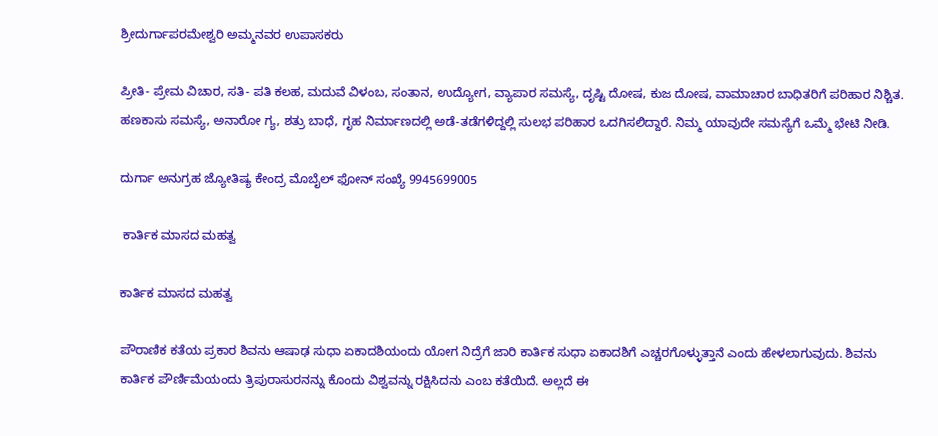ಶ್ರೀದುರ್ಗಾಪರಮೇಶ್ವರಿ ಅಮ್ಮನವರ ಉಪಾಸಕರು

ಪ್ರೀತಿ- ಪ್ರೇಮ ವಿಚಾರ, ಸತಿ- ಪತಿ ಕಲಹ, ಮದುವೆ ವಿಳಂಬ, ಸಂತಾನ, ಉದ್ಯೋಗ, ವ್ಯಾಪಾರ ಸಮಸ್ಯೆ, ದೃಷ್ಟಿ ದೋಷ, ಕುಜ ದೋಷ, ವಾಮಾಚಾರ ಬಾಧಿತರಿಗೆ ಪರಿಹಾರ ನಿಶ್ಚಿತ. ಹಣಕಾಸು ಸಮಸ್ಯೆ, ಅನಾರೋ ಗ್ಯ, ಶತ್ರು ಬಾಧೆ, ಗೃಹ ನಿರ್ಮಾಣದಲ್ಲಿ ಅಡೆ-ತಡೆಗಳಿದ್ದಲ್ಲಿ ಸುಲಭ ಪರಿಹಾರ ಒದಗಿಸಲಿದ್ದಾರೆ. ನಿಮ್ಮ ಯಾವುದೇ ಸಮಸ್ಯೆಗೆ ಒಮ್ಮೆ ಭೇಟಿ ನೀಡಿ.

ದುರ್ಗಾ ಅನುಗ್ರಹ ಜ್ಯೋತಿಷ್ಯ ಕೇಂದ್ರ ಮೊಬೈಲ್ ಫೋನ್ ಸಂಖ್ಯೆ 9945699005

 ಕಾರ್ತಿಕ ಮಾಸದ ಮಹತ್ವ

ಕಾರ್ತಿಕ ಮಾಸದ ಮಹತ್ವ

ಪೌರಾಣಿಕ ಕತೆಯ ಪ್ರಕಾರ ಶಿವನು ಆಷಾಢ ಸುಧಾ ಏಕಾದಶಿಯಂದು ಯೋಗ ನಿದ್ರೆಗೆ ಜಾರಿ ಕಾರ್ತಿಕ ಸುಧಾ ಏಕಾದಶಿಗೆ ಎಚ್ಚರಗೊಳ್ಳುತ್ತಾನೆ ಎಂದು ಹೇಳಲಾಗುವುದು. ಶಿವನು ಕಾರ್ತಿಕ ಪೌರ್ಣಿಮೆಯಂದು ತ್ರಿಪುರಾಸುರನನ್ನು ಕೊಂದು ವಿಶ್ವವನ್ನು ರಕ್ಷಿಸಿದನು ಎಂಬ ಕತೆಯಿದೆ. ಅಲ್ಲದೆ ಈ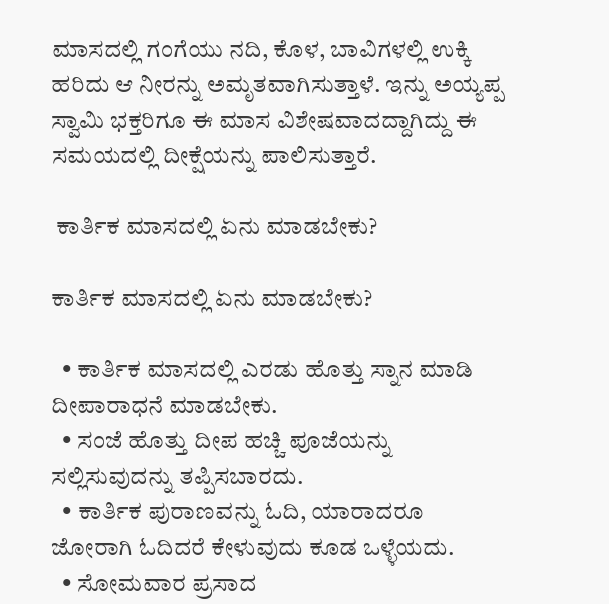ಮಾಸದಲ್ಲಿ ಗಂಗೆಯು ನದಿ, ಕೊಳ, ಬಾವಿಗಳಲ್ಲಿ ಉಕ್ಕಿ ಹರಿದು ಆ ನೀರನ್ನು ಅಮೃತವಾಗಿಸುತ್ತಾಳೆ. ಇನ್ನು ಅಯ್ಯಪ್ಪ ಸ್ವಾಮಿ ಭಕ್ತರಿಗೂ ಈ ಮಾಸ ವಿಶೇಷವಾದದ್ದಾಗಿದ್ದು ಈ ಸಮಯದಲ್ಲಿ ದೀಕ್ಷೆಯನ್ನು ಪಾಲಿಸುತ್ತಾರೆ.

 ಕಾರ್ತಿಕ ಮಾಸದಲ್ಲಿ ಏನು ಮಾಡಬೇಕು?

ಕಾರ್ತಿಕ ಮಾಸದಲ್ಲಿ ಏನು ಮಾಡಬೇಕು?

  • ಕಾರ್ತಿಕ ಮಾಸದಲ್ಲಿ ಎರಡು ಹೊತ್ತು ಸ್ನಾನ ಮಾಡಿ ದೀಪಾರಾಧನೆ ಮಾಡಬೇಕು.
  • ಸಂಜೆ ಹೊತ್ತು ದೀಪ ಹಚ್ಚಿ ಪೂಜೆಯನ್ನು ಸಲ್ಲಿಸುವುದನ್ನು ತಪ್ಪಿಸಬಾರದು.
  • ಕಾರ್ತಿಕ ಪುರಾಣವನ್ನು ಓದಿ, ಯಾರಾದರೂ ಜೋರಾಗಿ ಓದಿದರೆ ಕೇಳುವುದು ಕೂಡ ಒಳ್ಳೆಯದು.
  • ಸೋಮವಾರ ಪ್ರಸಾದ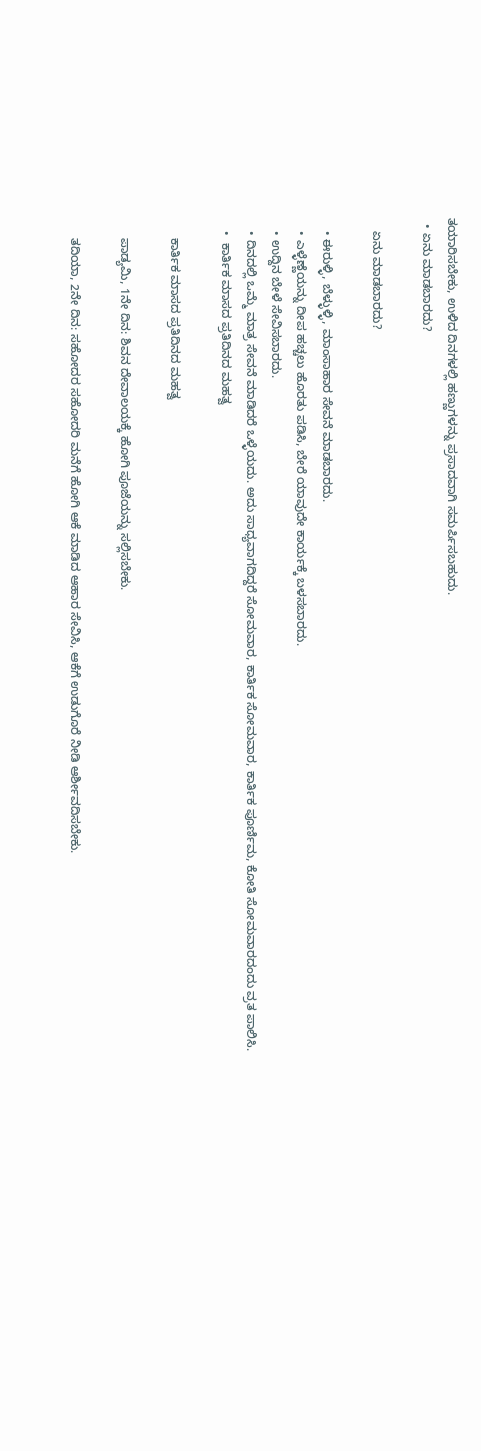ತಯಾರಿಸಬೇಕು, ಉಳಿದ ದಿನಗಳಲ್ಲಿ ಹಣ್ಣುಗಳನ್ನು ಪ್ರಸಾದವಾಗಿ ಸಮರ್ಪಿಸಬಹುದು.
  • ಏನು ಮಾಡಬಾರದು?

    ಏನು ಮಾಡಬಾರದು?

    • ಈರುಳ್ಳಿ, ಬೆಳ್ಳುಳ್ಳಿ, ಮಾಂಸಾಹಾರ ಸೇವನೆ ಮಾಡಬಾರದು.
    • ಎಳ್ಳೆಣ್ಣೆಯನ್ನು ದೀಪ ಹಚ್ಚಲು ಹೊರತು ಪಡಿಸಿ, ಬೇರೆ ಯಾವುದೇ ಕಾರ್ಯಕ್ಕೆ ಬಳಸಬಾರದು.
    • ಉದ್ದಿನ ಬೇಳೆ ಸೇವಿಸಬಾರದು.
    • ದಿನದಲ್ಲಿ ಒಮ್ಮೆ ಮಾತ್ರ ಸೇವನೆ ಮಾಡಿದರೆ ಒಳ್ಳೆಯದು. ಅದು ಸಾಧ್ಯವಾಗದಿದ್ದರೆ ಸೋಮವಾರ, ಕಾರ್ತಿಕ ಸೋಮವಾರ, ಕಾರ್ತಿಕ ಪೂರ್ಣಿಮ, ಕೋತಿ ಸೋಮವಾರದಂದು ವ್ರತ ಪಾಲಿಸಿ.
    •  ಕಾರ್ತಿಕ ಮಾಸದ ಪ್ರತಿದಿನದ ಮಹತ್ವ

      ಕಾರ್ತಿಕ ಮಾಸದ ಪ್ರತಿದಿನದ ಮಹತ್ವ

      ಪಾಡ್ಯಮಿ, 1ನೇ ದಿನ: ಶಿವನ ದೇವಾಲಯಕ್ಕೆ ಹೋಗಿ ಪೂಜೆಯನ್ನು ಸಲ್ಲಿಸಬೇಕು.

      ತದಿಯಾ, 2ನೇ ದಿನ: ಸಹೋದರ ಸಹೋದರಿ ಮನೆಗೆ ಹೋಗಿ ಆಕೆ ಮಾಡಿದ ಆಹಾರ ಸೇವಿಸಿ, ಆಕೆಗೆ ಉಡುಗೊರೆ ನೀಡಿ ಆರ್ಶೀವದಿಸಬೇಕು.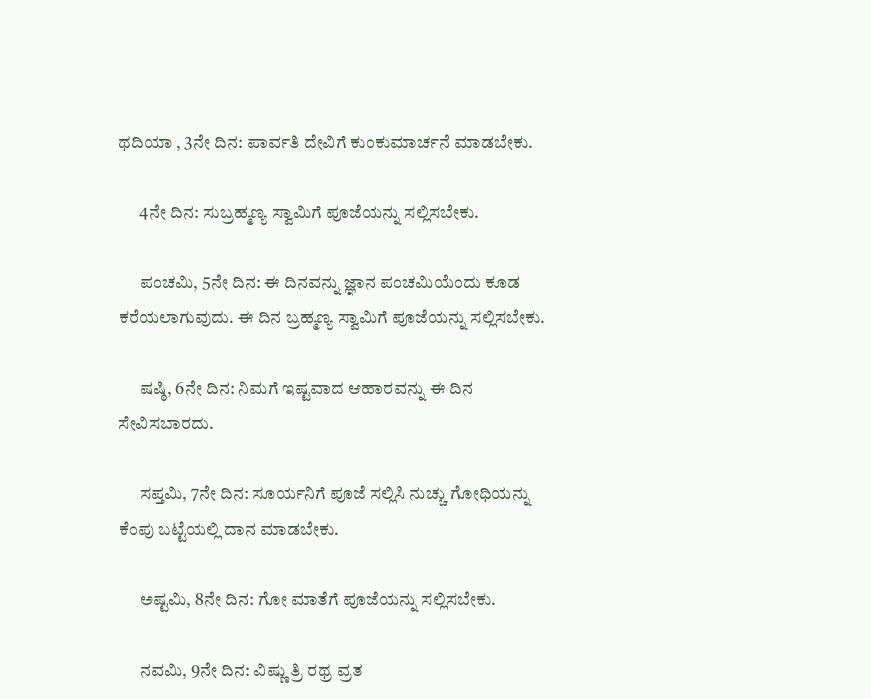ಥದಿಯಾ , 3ನೇ ದಿನ: ಪಾರ್ವತಿ ದೇವಿಗೆ ಕುಂಕುಮಾರ್ಚನೆ ಮಾಡಬೇಕು.

      4ನೇ ದಿನ: ಸುಬ್ರಹ್ಮಣ್ಯ ಸ್ವಾಮಿಗೆ ಪೂಜೆಯನ್ನು ಸಲ್ಲಿಸಬೇಕು.

      ಪಂಚಮಿ, 5ನೇ ದಿನ: ಈ ದಿನವನ್ನು ಜ್ಞಾನ ಪಂಚಮಿಯೆಂದು ಕೂಡ ಕರೆಯಲಾಗುವುದು. ಈ ದಿನ ಬ್ರಹ್ಮಣ್ಯ ಸ್ವಾಮಿಗೆ ಪೂಜೆಯನ್ನು ಸಲ್ಲಿಸಬೇಕು.

      ಷಷ್ಠಿ, 6ನೇ ದಿನ: ನಿಮಗೆ ಇಷ್ಟವಾದ ಆಹಾರವನ್ನು ಈ ದಿನ ಸೇವಿಸಬಾರದು.

      ಸಪ್ತಮಿ, 7ನೇ ದಿನ: ಸೂರ್ಯನಿಗೆ ಪೂಜೆ ಸಲ್ಲಿಸಿ ನುಚ್ಚು ಗೋಧಿಯನ್ನು ಕೆಂಪು ಬಟ್ಟೆಯಲ್ಲಿ ದಾನ ಮಾಡಬೇಕು.

      ಅಷ್ಟಮಿ, 8ನೇ ದಿನ: ಗೋ ಮಾತೆಗೆ ಪೂಜೆಯನ್ನು ಸಲ್ಲಿಸಬೇಕು.

      ನವಮಿ, 9ನೇ ದಿನ: ವಿಷ್ಣು ತ್ರಿ ರಥ್ರ ವ್ರತ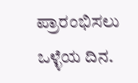ಪ್ರಾರಂಭಿಸಲು ಒಳ್ಳೆಯ ದಿನ.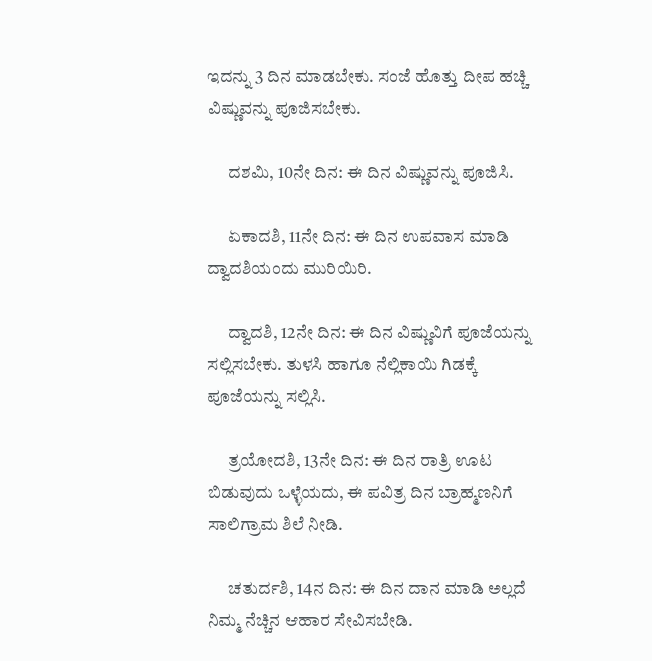ಇದನ್ನು 3 ದಿನ ಮಾಡಬೇಕು. ಸಂಜೆ ಹೊತ್ತು ದೀಪ ಹಚ್ಚಿ ವಿಷ್ಣುವನ್ನು ಪೂಜಿಸಬೇಕು.

      ದಶಮಿ, 10ನೇ ದಿನ: ಈ ದಿನ ವಿಷ್ಣುವನ್ನು ಪೂಜಿಸಿ.

      ಏಕಾದಶಿ, 11ನೇ ದಿನ: ಈ ದಿನ ಉಪವಾಸ ಮಾಡಿ ದ್ವಾದಶಿಯಂದು ಮುರಿಯಿರಿ.

      ದ್ವಾದಶಿ, 12ನೇ ದಿನ: ಈ ದಿನ ವಿಷ್ಣುವಿಗೆ ಪೂಜೆಯನ್ನು ಸಲ್ಲಿಸಬೇಕು. ತುಳಸಿ ಹಾಗೂ ನೆಲ್ಲಿಕಾಯಿ ಗಿಡಕ್ಕೆ ಪೂಜೆಯನ್ನು ಸಲ್ಲಿಸಿ.

      ತ್ರಯೋದಶಿ, 13ನೇ ದಿನ: ಈ ದಿನ ರಾತ್ರಿ ಊಟ ಬಿಡುವುದು ಒಳ್ಳೆಯದು, ಈ ಪವಿತ್ರ ದಿನ ಬ್ರಾಹ್ಮಣನಿಗೆ ಸಾಲಿಗ್ರಾಮ ಶಿಲೆ ನೀಡಿ.

      ಚತುರ್ದಶಿ, 14ನ ದಿನ: ಈ ದಿನ ದಾನ ಮಾಡಿ ಅಲ್ಲದೆ ನಿಮ್ಮ ನೆಚ್ಚಿನ ಆಹಾರ ಸೇವಿಸಬೇಡಿ.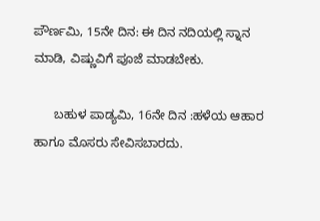ಪೌರ್ಣಮಿ, 15ನೇ ದಿನ: ಈ ದಿನ ನದಿಯಲ್ಲಿ ಸ್ನಾನ ಮಾಡಿ, ವಿಷ್ಣುವಿಗೆ ಪೂಜೆ ಮಾಡಬೇಕು.

      ಬಹುಳ ಪಾಡ್ಯಮಿ, 16ನೇ ದಿನ :ಹಳೆಯ ಆಹಾರ ಹಾಗೂ ಮೊಸರು ಸೇವಿಸಬಾರದು.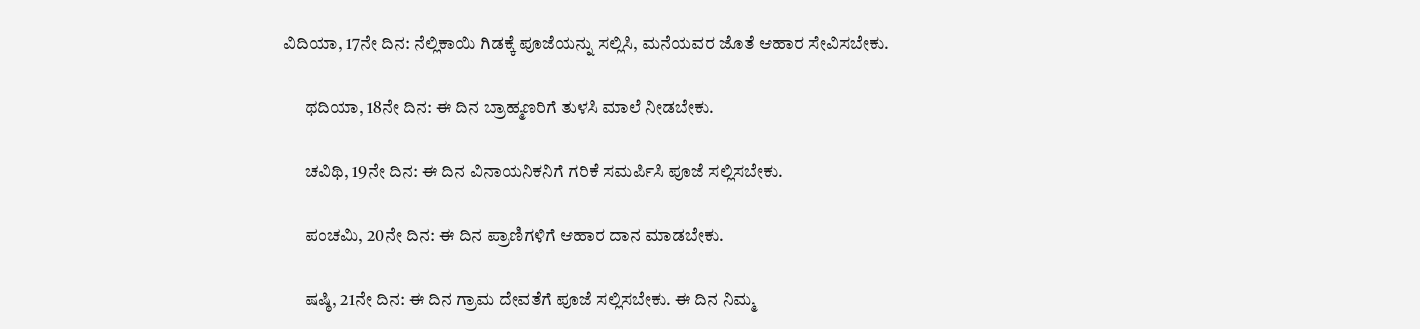ವಿದಿಯಾ, 17ನೇ ದಿನ: ನೆಲ್ಲಿಕಾಯಿ ಗಿಡಕ್ಕೆ ಪೂಜೆಯನ್ನು ಸಲ್ಲಿಸಿ, ಮನೆಯವರ ಜೊತೆ ಆಹಾರ ಸೇವಿಸಬೇಕು.

      ಥದಿಯಾ, 18ನೇ ದಿನ: ಈ ದಿನ ಬ್ರಾಹ್ಮಣರಿಗೆ ತುಳಸಿ ಮಾಲೆ ನೀಡಬೇಕು.

      ಚವಿಥಿ, 19ನೇ ದಿನ: ಈ ದಿನ ವಿನಾಯನಿಕನಿಗೆ ಗರಿಕೆ ಸಮರ್ಪಿಸಿ ಪೂಜೆ ಸಲ್ಲಿಸಬೇಕು.

      ಪಂಚಮಿ, 20ನೇ ದಿನ: ಈ ದಿನ ಪ್ರಾಣಿಗಳಿಗೆ ಆಹಾರ ದಾನ ಮಾಡಬೇಕು.

      ಷಷ್ಠಿ, 21ನೇ ದಿನ: ಈ ದಿನ ಗ್ರಾಮ ದೇವತೆಗೆ ಪೂಜೆ ಸಲ್ಲಿಸಬೇಕು. ಈ ದಿನ ನಿಮ್ಮ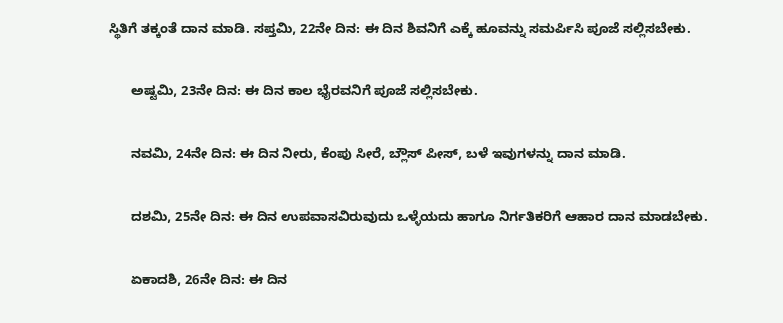ಸ್ಥಿತಿಗೆ ತಕ್ಕಂತೆ ದಾನ ಮಾಡಿ. ಸಪ್ತಮಿ, 22ನೇ ದಿನ: ಈ ದಿನ ಶಿವನಿಗೆ ಎಕ್ಕೆ ಹೂವನ್ನು ಸಮರ್ಪಿಸಿ ಪೂಜೆ ಸಲ್ಲಿಸಬೇಕು.

      ಅಷ್ಟಮಿ, 23ನೇ ದಿನ: ಈ ದಿನ ಕಾಲ ಭೈರವನಿಗೆ ಪೂಜೆ ಸಲ್ಲಿಸಬೇಕು.

      ನವಮಿ, 24ನೇ ದಿನ: ಈ ದಿನ ನೀರು, ಕೆಂಪು ಸೀರೆ, ಬ್ಲೌಸ್ ಪೀಸ್, ಬಳೆ ಇವುಗಳನ್ನು ದಾನ ಮಾಡಿ.

      ದಶಮಿ, 25ನೇ ದಿನ: ಈ ದಿನ ಉಪವಾಸವಿರುವುದು ಒಳ್ಳೆಯದು ಹಾಗೂ ನಿರ್ಗತಿಕರಿಗೆ ಆಹಾರ ದಾನ ಮಾಡಬೇಕು.

      ಏಕಾದಶಿ, 26ನೇ ದಿನ: ಈ ದಿನ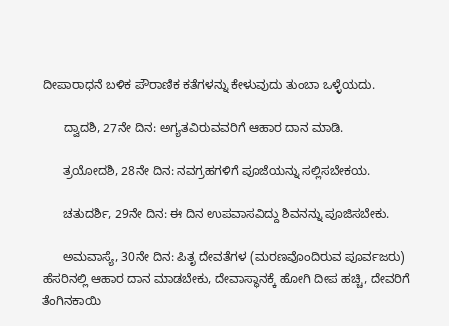ದೀಪಾರಾಧನೆ ಬಳಿಕ ಪೌರಾಣಿಕ ಕತೆಗಳನ್ನು ಕೇಳುವುದು ತುಂಬಾ ಒಳ್ಳೆಯದು.

      ದ್ವಾದಶಿ, 27ನೇ ದಿನ: ಅಗ್ಯತವಿರುವವರಿಗೆ ಆಹಾರ ದಾನ ಮಾಡಿ.

      ತ್ರಯೋದಶಿ, 28ನೇ ದಿನ: ನವಗ್ರಹಗಳಿಗೆ ಪೂಜೆಯನ್ನು ಸಲ್ಲಿಸಬೇಕಯ.

      ಚತುದರ್ಶಿ, 29ನೇ ದಿನ: ಈ ದಿನ ಉಪವಾಸವಿದ್ದು ಶಿವನನ್ನು ಪೂಜಿಸಬೇಕು.

      ಅಮವಾಸ್ಯೆ, 30ನೇ ದಿನ: ಪಿತೃ ದೇವತೆಗಳ (ಮರಣವೊಂದಿರುವ ಪೂರ್ವಜರು) ಹೆಸರಿನಲ್ಲಿ ಆಹಾರ ದಾನ ಮಾಡಬೇಕು, ದೇವಾಸ್ಥಾನಕ್ಕೆ ಹೋಗಿ ದೀಪ ಹಚ್ಚಿ, ದೇವರಿಗೆ ತೆಂಗಿನಕಾಯಿ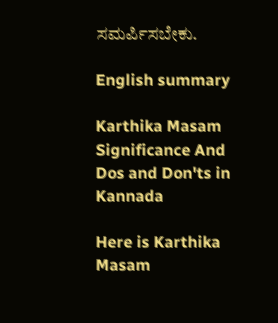ಸಮರ್ಪಿಸಬೇಕು.

English summary

Karthika Masam Significance And Dos and Don'ts in Kannada

Here is Karthika Masam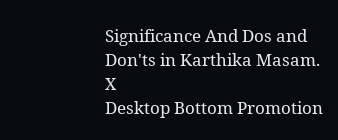Significance And Dos and Don'ts in Karthika Masam.
X
Desktop Bottom Promotion